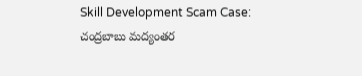Skill Development Scam Case: చంద్రబాబు మద్యంతర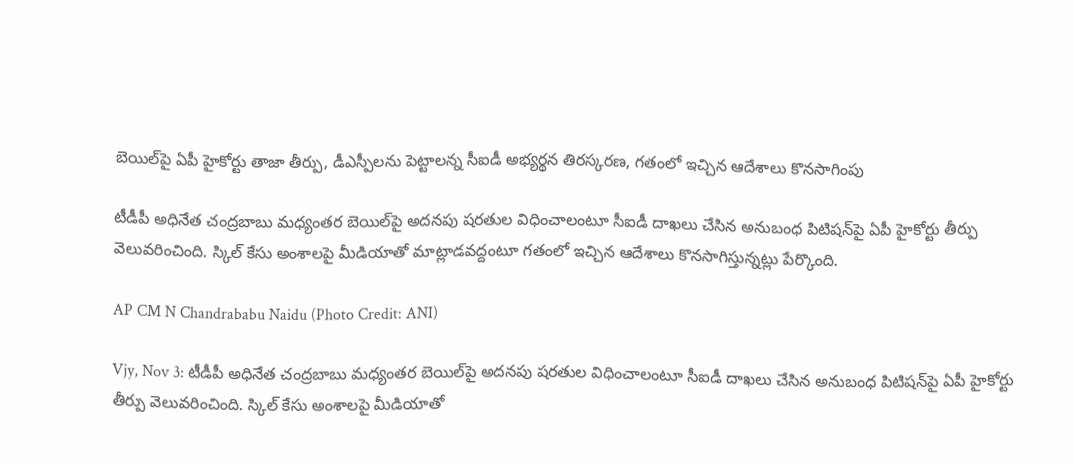బెయిల్‌పై ఏపీ హైకోర్టు తాజా తీర్పు, డీఎస్పీలను పెట్టాలన్న సీఐడీ అభ్యర్థన తిరస్కరణ, గతంలో ఇచ్చిన ఆదేశాలు కొనసాగింపు

టీడీపీ అధినేత చంద్రబాబు మధ్యంతర బెయిల్‌పై అదనపు షరతుల విధించాలంటూ సీఐడీ దాఖలు చేసిన అనుబంధ పిటిషన్‌పై ఏపీ హైకోర్టు తీర్పు వెలువరించింది. స్కిల్‌ కేసు అంశాలపై మీడియాతో మాట్లాడవద్దంటూ గతంలో ఇచ్చిన ఆదేశాలు కొనసాగిస్తున్నట్లు పేర్కొంది.

AP CM N Chandrababu Naidu (Photo Credit: ANI)

Vjy, Nov 3: టీడీపీ అధినేత చంద్రబాబు మధ్యంతర బెయిల్‌పై అదనపు షరతుల విధించాలంటూ సీఐడీ దాఖలు చేసిన అనుబంధ పిటిషన్‌పై ఏపీ హైకోర్టు తీర్పు వెలువరించింది. స్కిల్‌ కేసు అంశాలపై మీడియాతో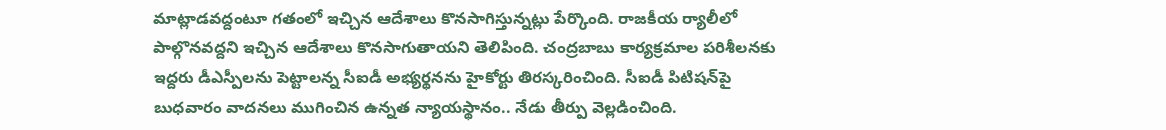మాట్లాడవద్దంటూ గతంలో ఇచ్చిన ఆదేశాలు కొనసాగిస్తున్నట్లు పేర్కొంది. రాజకీయ ర్యాలీలో పాల్గొనవద్దని ఇచ్చిన ఆదేశాలు కొనసాగుతాయని తెలిపింది. చంద్రబాబు కార్యక్రమాల పరిశీలనకు ఇద్దరు డీఎస్పీలను పెట్టాలన్న సీఐడీ అభ్యర్థనను హైకోర్టు తిరస్కరించింది. సీఐడీ పిటిషన్‌పై బుధవారం వాదనలు ముగించిన ఉన్నత న్యాయస్థానం.. నేడు తీర్పు వెల్లడించింది.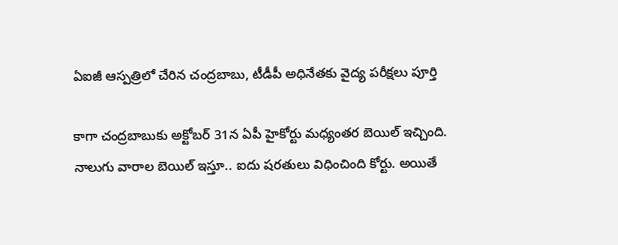ఏఐజీ ఆస్పత్రిలో చేరిన చంద్రబాబు, టీడీపీ అధినేతకు వైద్య పరీక్షలు పూర్తి

కాగా చంద్రబాబుకు అక్టోబర్‌ 31న ఏపీ హైకోర్టు మధ్యంతర బెయిల్‌ ఇచ్చింది. నాలుగు వారాల బెయిల్‌ ఇస్తూ.. ఐదు షరతులు విధించింది కోర్టు. అయితే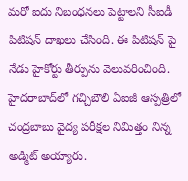మరో ఐదు నిబంధనలు పెట్టాలని సీఐడీ పిటిషన్ దాఖలు చేసింది. ఈ పిటిషన్ పై నేడు హైకోర్టు తీర్పును వెలువరించింది. హైదరాబాద్‌లో గచ్చిబౌలి ఏఐజీ ఆస్పత్రిలో చంద్రబాబు వైద్య పరీక్షల నిమిత్తం నిన్న అడ్మిట్ అయ్యారు.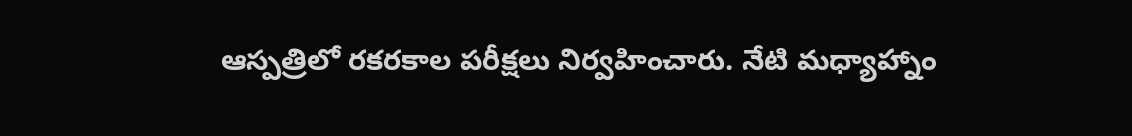ఆస్పత్రిలో రకరకాల పరీక్షలు నిర్వహించారు. నేటి మధ్యాహ్నాం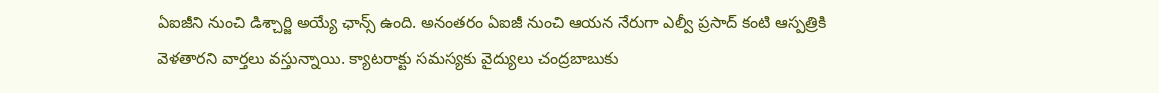ఏఐజీని నుంచి డిశ్చార్జి అయ్యే ఛాన్స్‌ ఉంది. అనంతరం ఏఐజీ నుంచి ఆయన నేరుగా ఎల్వీ ప్రసాద్ కంటి ఆస్పత్రికి వెళతారని వార్తలు వస్తున్నాయి. క్యాటరాక్టు సమస్యకు వైద్యులు చంద్రబాబుకు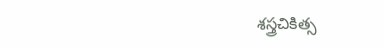శస్త్రచికిత్స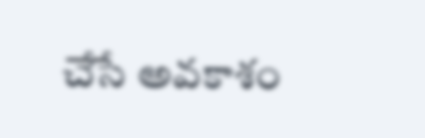చేసే అవకాశం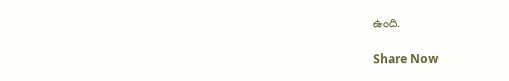ఉంది.

Share Now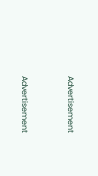Advertisement


Advertisement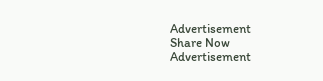Advertisement
Share Now
Advertisement